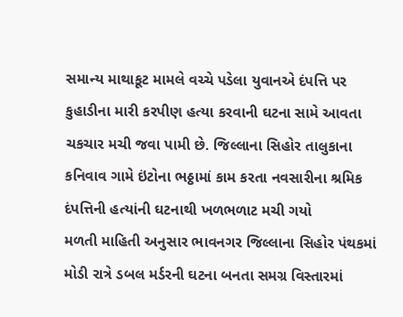સમાન્ય માથાકૂટ મામલે વચ્ચે પડેલા યુવાનએ દંપત્તિ પર કુહાડીના મારી કરપીણ હત્યા કરવાની ઘટના સામે આવતા ચકચાર મચી જવા પામી છે. જિલ્લાના સિહોર તાલુકાના કનિવાવ ગામે ઇંટોના ભઠ્ઠામાં કામ કરતા નવસારીના શ્રમિક દંપત્તિની હત્યાંની ઘટનાથી ખળભળાટ મચી ગયો
મળતી માહિતી અનુસાર ભાવનગર જિલ્લાના સિહોર પંથકમાં મોડી રાત્રે ડબલ મર્ડરની ઘટના બનતા સમગ્ર વિસ્તારમાં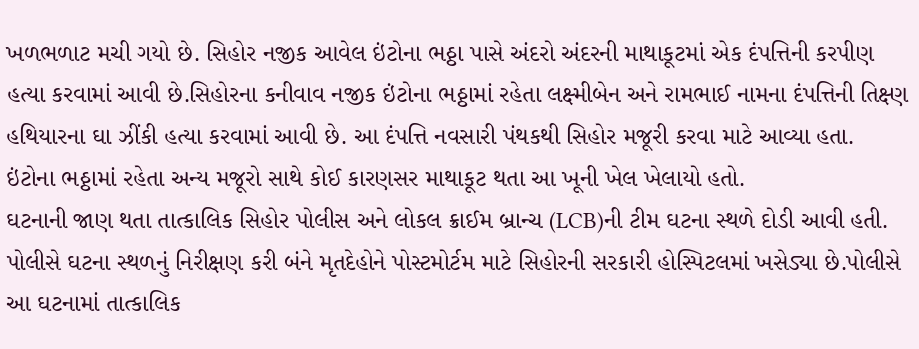ખળભળાટ મચી ગયો છે. સિહોર નજીક આવેલ ઇંટોના ભઠ્ઠા પાસે અંદરો અંદરની માથાકૂટમાં એક દંપત્તિની કરપીણ હત્યા કરવામાં આવી છે.સિહોરના કનીવાવ નજીક ઇંટોના ભઠ્ઠામાં રહેતા લક્ષ્મીબેન અને રામભાઈ નામના દંપત્તિની તિક્ષ્ણ હથિયારના ઘા ઝીંકી હત્યા કરવામાં આવી છે. આ દંપત્તિ નવસારી પંથકથી સિહોર મજૂરી કરવા માટે આવ્યા હતા. ઇંટોના ભઠ્ઠામાં રહેતા અન્ય મજૂરો સાથે કોઈ કારણસર માથાકૂટ થતા આ ખૂની ખેલ ખેલાયો હતો.
ઘટનાની જાણ થતા તાત્કાલિક સિહોર પોલીસ અને લોકલ ક્રાઈમ બ્રાન્ચ (LCB)ની ટીમ ઘટના સ્થળે દોડી આવી હતી. પોલીસે ઘટના સ્થળનું નિરીક્ષણ કરી બંને મૃતદેહોને પોસ્ટમોર્ટમ માટે સિહોરની સરકારી હોસ્પિટલમાં ખસેડ્યા છે.પોલીસે આ ઘટનામાં તાત્કાલિક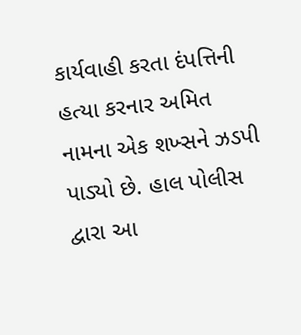કાર્યવાહી કરતા દંપત્તિની હત્યા કરનાર અમિત નામના એક શખ્સને ઝડપી પાડ્યો છે. હાલ પોલીસ દ્વારા આ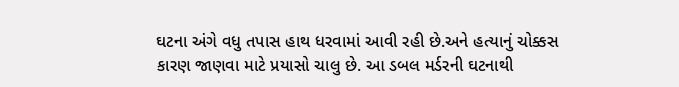ઘટના અંગે વધુ તપાસ હાથ ધરવામાં આવી રહી છે.અને હત્યાનું ચોક્કસ કારણ જાણવા માટે પ્રયાસો ચાલુ છે. આ ડબલ મર્ડરની ઘટનાથી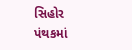સિહોર પંથકમાં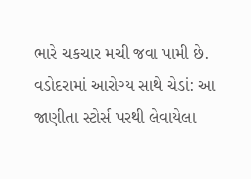ભારે ચકચાર મચી જવા પામી છે.
વડોદરામાં આરોગ્ય સાથે ચેડાં: આ જાણીતા સ્ટોર્સ પરથી લેવાયેલા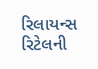રિલાયન્સ રિટેલની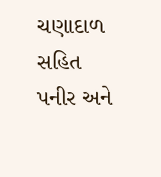ચણાદાળ સહિત પનીર અને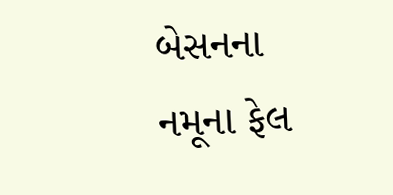બેસનના નમૂના ફેલ